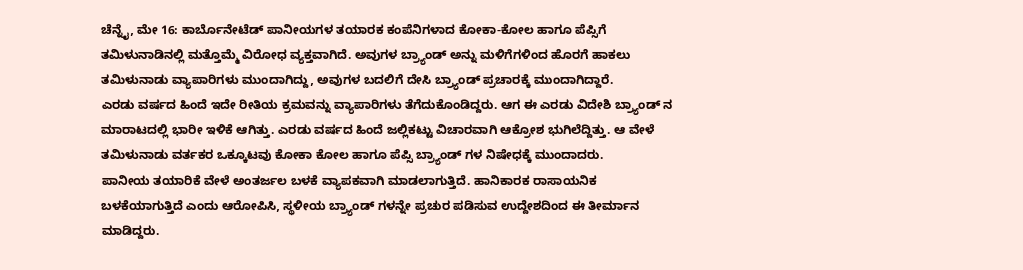ಚೆನ್ನೈ, ಮೇ 16: ಕಾರ್ಬೊನೇಟೆಡ್ ಪಾನೀಯಗಳ ತಯಾರಕ ಕಂಪೆನಿಗಳಾದ ಕೋಕಾ-ಕೋಲ ಹಾಗೂ ಪೆಪ್ಸಿಗೆ ತಮಿಳುನಾಡಿನಲ್ಲಿ ಮತ್ತೊಮ್ಮೆ ವಿರೋಧ ವ್ಯಕ್ತವಾಗಿದೆ. ಅವುಗಳ ಬ್ರ್ಯಾಂಡ್ ಅನ್ನು ಮಳಿಗೆಗಳಿಂದ ಹೊರಗೆ ಹಾಕಲು ತಮಿಳುನಾಡು ವ್ಯಾಪಾರಿಗಳು ಮುಂದಾಗಿದ್ದು, ಅವುಗಳ ಬದಲಿಗೆ ದೇಸಿ ಬ್ರ್ಯಾಂಡ್ ಪ್ರಚಾರಕ್ಕೆ ಮುಂದಾಗಿದ್ದಾರೆ.
ಎರಡು ವರ್ಷದ ಹಿಂದೆ ಇದೇ ರೀತಿಯ ಕ್ರಮವನ್ನು ವ್ಯಾಪಾರಿಗಳು ತೆಗೆದುಕೊಂಡಿದ್ದರು. ಆಗ ಈ ಎರಡು ವಿದೇಶಿ ಬ್ರ್ಯಾಂಡ್ ನ ಮಾರಾಟದಲ್ಲಿ ಭಾರೀ ಇಳಿಕೆ ಆಗಿತ್ತು. ಎರಡು ವರ್ಷದ ಹಿಂದೆ ಜಲ್ಲಿಕಟ್ಟು ವಿಚಾರವಾಗಿ ಆಕ್ರೋಶ ಭುಗಿಲೆದ್ದಿತ್ತು. ಆ ವೇಳೆ ತಮಿಳುನಾಡು ವರ್ತಕರ ಒಕ್ಕೂಟವು ಕೋಕಾ ಕೋಲ ಹಾಗೂ ಪೆಪ್ಸಿ ಬ್ರ್ಯಾಂಡ್ ಗಳ ನಿಷೇಧಕ್ಕೆ ಮುಂದಾದರು.
ಪಾನೀಯ ತಯಾರಿಕೆ ವೇಳೆ ಅಂತರ್ಜಲ ಬಳಕೆ ವ್ಯಾಪಕವಾಗಿ ಮಾಡಲಾಗುತ್ತಿದೆ. ಹಾನಿಕಾರಕ ರಾಸಾಯನಿಕ ಬಳಕೆಯಾಗುತ್ತಿದೆ ಎಂದು ಆರೋಪಿಸಿ, ಸ್ಥಳೀಯ ಬ್ರ್ಯಾಂಡ್ ಗಳನ್ನೇ ಪ್ರಚುರ ಪಡಿಸುವ ಉದ್ದೇಶದಿಂದ ಈ ತೀರ್ಮಾನ ಮಾಡಿದ್ದರು.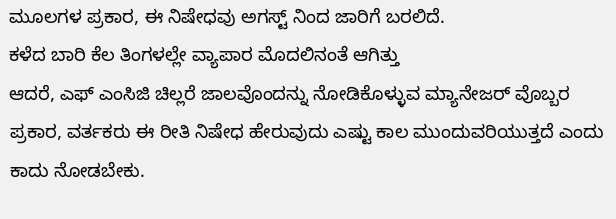ಮೂಲಗಳ ಪ್ರಕಾರ, ಈ ನಿಷೇಧವು ಅಗಸ್ಟ್ ನಿಂದ ಜಾರಿಗೆ ಬರಲಿದೆ.
ಕಳೆದ ಬಾರಿ ಕೆಲ ತಿಂಗಳಲ್ಲೇ ವ್ಯಾಪಾರ ಮೊದಲಿನಂತೆ ಆಗಿತ್ತು
ಆದರೆ, ಎಫ್ ಎಂಸಿಜಿ ಚಿಲ್ಲರೆ ಜಾಲವೊಂದನ್ನು ನೋಡಿಕೊಳ್ಳುವ ಮ್ಯಾನೇಜರ್ ವೊಬ್ಬರ ಪ್ರಕಾರ, ವರ್ತಕರು ಈ ರೀತಿ ನಿಷೇಧ ಹೇರುವುದು ಎಷ್ಟು ಕಾಲ ಮುಂದುವರಿಯುತ್ತದೆ ಎಂದು ಕಾದು ನೋಡಬೇಕು.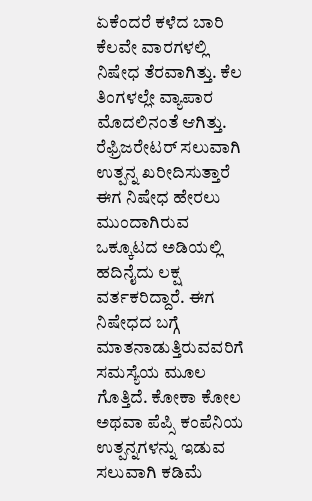ಏಕೆಂದರೆ ಕಳೆದ ಬಾರಿ ಕೆಲವೇ ವಾರಗಳಲ್ಲಿ ನಿಷೇಧ ತೆರವಾಗಿತ್ತು. ಕೆಲ ತಿಂಗಳಲ್ಲೇ ವ್ಯಾಪಾರ ಮೊದಲಿನಂತೆ ಆಗಿತ್ತು.
ರೆಫ್ರಿಜರೇಟರ್ ಸಲುವಾಗಿ ಉತ್ಪನ್ನ ಖರೀದಿಸುತ್ತಾರೆ
ಈಗ ನಿಷೇಧ ಹೇರಲು ಮುಂದಾಗಿರುವ ಒಕ್ಕೂಟದ ಅಡಿಯಲ್ಲಿ ಹದಿನೈದು ಲಕ್ಷ ವರ್ತಕರಿದ್ದಾರೆ. ಈಗ ನಿಷೇಧದ ಬಗ್ಗೆ ಮಾತನಾಡುತ್ತಿರುವವರಿಗೆ ಸಮಸ್ಯೆಯ ಮೂಲ ಗೊತ್ತಿದೆ. ಕೋಕಾ ಕೋಲ ಅಥವಾ ಪೆಪ್ಸಿ ಕಂಪೆನಿಯ ಉತ್ಪನ್ನಗಳನ್ನು ಇಡುವ ಸಲುವಾಗಿ ಕಡಿಮೆ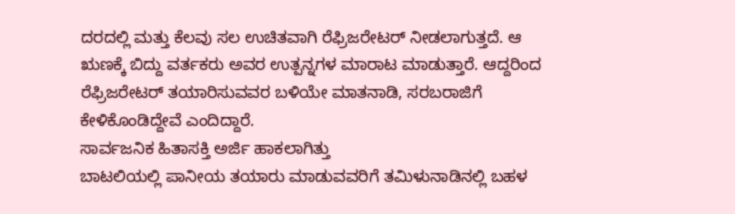ದರದಲ್ಲಿ ಮತ್ತು ಕೆಲವು ಸಲ ಉಚಿತವಾಗಿ ರೆಫ್ರಿಜರೇಟರ್ ನೀಡಲಾಗುತ್ತದೆ. ಆ ಋಣಕ್ಕೆ ಬಿದ್ದು ವರ್ತಕರು ಅವರ ಉತ್ಪನ್ನಗಳ ಮಾರಾಟ ಮಾಡುತ್ತಾರೆ. ಆದ್ದರಿಂದ ರೆಫ್ರಿಜರೇಟರ್ ತಯಾರಿಸುವವರ ಬಳಿಯೇ ಮಾತನಾಡಿ, ಸರಬರಾಜಿಗೆ ಕೇಳಿಕೊಂಡಿದ್ದೇವೆ ಎಂದಿದ್ದಾರೆ.
ಸಾರ್ವಜನಿಕ ಹಿತಾಸಕ್ತಿ ಅರ್ಜಿ ಹಾಕಲಾಗಿತ್ತು
ಬಾಟಲಿಯಲ್ಲಿ ಪಾನೀಯ ತಯಾರು ಮಾಡುವವರಿಗೆ ತಮಿಳುನಾಡಿನಲ್ಲಿ ಬಹಳ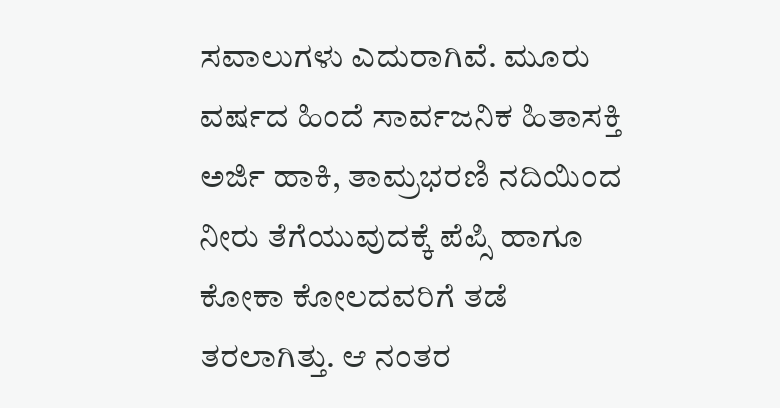ಸವಾಲುಗಳು ಎದುರಾಗಿವೆ. ಮೂರು ವರ್ಷದ ಹಿಂದೆ ಸಾರ್ವಜನಿಕ ಹಿತಾಸಕ್ತಿ ಅರ್ಜಿ ಹಾಕಿ, ತಾಮ್ರಭರಣಿ ನದಿಯಿಂದ ನೀರು ತೆಗೆಯುವುದಕ್ಕೆ ಪೆಪ್ಸಿ ಹಾಗೂ ಕೋಕಾ ಕೋಲದವರಿಗೆ ತಡೆ ತರಲಾಗಿತ್ತು. ಆ ನಂತರ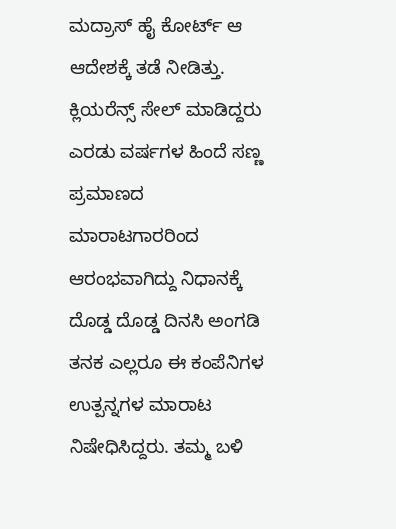ಮದ್ರಾಸ್ ಹೈ ಕೋರ್ಟ್ ಆ ಆದೇಶಕ್ಕೆ ತಡೆ ನೀಡಿತ್ತು.
ಕ್ಲಿಯರೆನ್ಸ್ ಸೇಲ್ ಮಾಡಿದ್ದರು
ಎರಡು ವರ್ಷಗಳ ಹಿಂದೆ ಸಣ್ಣ ಪ್ರಮಾಣದ ಮಾರಾಟಗಾರರಿಂದ ಆರಂಭವಾಗಿದ್ದು ನಿಧಾನಕ್ಕೆ ದೊಡ್ಡ ದೊಡ್ಡ ದಿನಸಿ ಅಂಗಡಿ ತನಕ ಎಲ್ಲರೂ ಈ ಕಂಪೆನಿಗಳ ಉತ್ಪನ್ನಗಳ ಮಾರಾಟ ನಿಷೇಧಿಸಿದ್ದರು. ತಮ್ಮ ಬಳಿ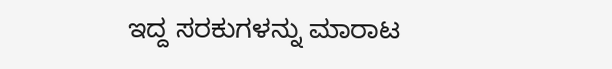ಇದ್ದ ಸರಕುಗಳನ್ನು ಮಾರಾಟ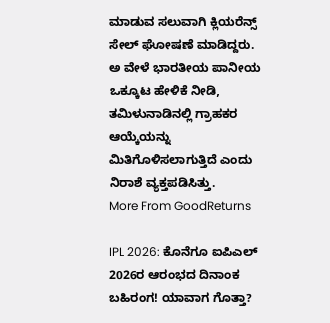ಮಾಡುವ ಸಲುವಾಗಿ ಕ್ಲಿಯರೆನ್ಸ್ ಸೇಲ್ ಘೋಷಣೆ ಮಾಡಿದ್ದರು. ಅ ವೇಳೆ ಭಾರತೀಯ ಪಾನೀಯ ಒಕ್ಕೂಟ ಹೇಳಿಕೆ ನೀಡಿ, ತಮಿಳುನಾಡಿನಲ್ಲಿ ಗ್ರಾಹಕರ ಆಯ್ಕೆಯನ್ನು ಮಿತಿಗೊಳಿಸಲಾಗುತ್ತಿದೆ ಎಂದು ನಿರಾಶೆ ವ್ಯಕ್ತಪಡಿಸಿತ್ತು.
More From GoodReturns

IPL 2026: ಕೊನೆಗೂ ಐಪಿಎಲ್ 2026ರ ಆರಂಭದ ದಿನಾಂಕ ಬಹಿರಂಗ! ಯಾವಾಗ ಗೊತ್ತಾ?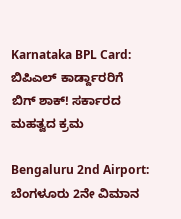Karnataka BPL Card: ಬಿಪಿಎಲ್ ಕಾರ್ಡ್ದಾರರಿಗೆ ಬಿಗ್ ಶಾಕ್! ಸರ್ಕಾರದ ಮಹತ್ವದ ಕ್ರಮ

Bengaluru 2nd Airport: ಬೆಂಗಳೂರು 2ನೇ ವಿಮಾನ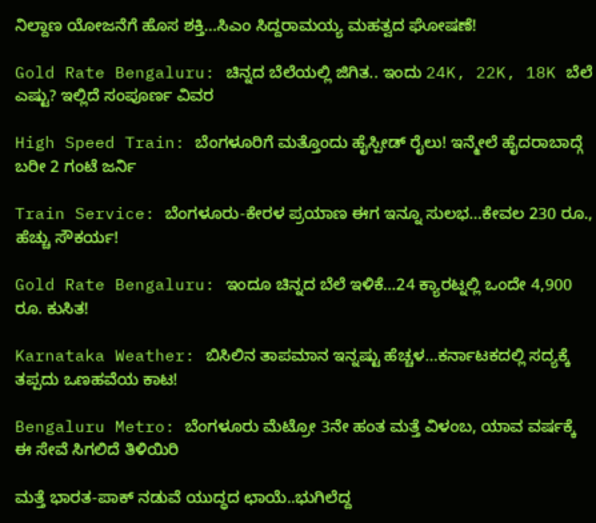ನಿಲ್ದಾಣ ಯೋಜನೆಗೆ ಹೊಸ ಶಕ್ತಿ…ಸಿಎಂ ಸಿದ್ದರಾಮಯ್ಯ ಮಹತ್ವದ ಘೋಷಣೆ!

Gold Rate Bengaluru: ಚಿನ್ನದ ಬೆಲೆಯಲ್ಲಿ ಜಿಗಿತ.. ಇಂದು 24K, 22K, 18K ಬೆಲೆ ಎಷ್ಟು? ಇಲ್ಲಿದೆ ಸಂಪೂರ್ಣ ವಿವರ

High Speed Train: ಬೆಂಗಳೂರಿಗೆ ಮತ್ತೊಂದು ಹೈಸ್ಪೀಡ್ ರೈಲು! ಇನ್ಮೇಲೆ ಹೈದರಾಬಾದ್ಗೆ ಬರೀ 2 ಗಂಟೆ ಜರ್ನಿ

Train Service: ಬೆಂಗಳೂರು-ಕೇರಳ ಪ್ರಯಾಣ ಈಗ ಇನ್ನೂ ಸುಲಭ…ಕೇವಲ 230 ರೂ., ಹೆಚ್ಚು ಸೌಕರ್ಯ!

Gold Rate Bengaluru: ಇಂದೂ ಚಿನ್ನದ ಬೆಲೆ ಇಳಿಕೆ…24 ಕ್ಯಾರಟ್ನಲ್ಲಿ ಒಂದೇ 4,900 ರೂ. ಕುಸಿತ!

Karnataka Weather: ಬಿಸಿಲಿನ ತಾಪಮಾನ ಇನ್ನಷ್ಟು ಹೆಚ್ಚಳ…ಕರ್ನಾಟಕದಲ್ಲಿ ಸದ್ಯಕ್ಕೆ ತಪ್ಪದು ಒಣಹವೆಯ ಕಾಟ!

Bengaluru Metro: ಬೆಂಗಳೂರು ಮೆಟ್ರೋ 3ನೇ ಹಂತ ಮತ್ತೆ ವಿಳಂಬ, ಯಾವ ವರ್ಷಕ್ಕೆ ಈ ಸೇವೆ ಸಿಗಲಿದೆ ತಿಳಿಯಿರಿ

ಮತ್ತೆ ಭಾರತ-ಪಾಕ್ ನಡುವೆ ಯುದ್ಧದ ಛಾಯೆ..ಭುಗಿಲೆದ್ದ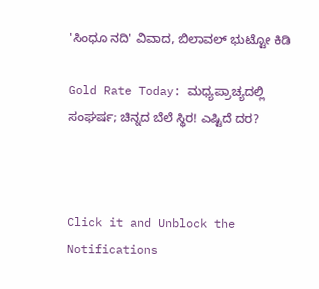'ಸಿಂಧೂ ನದಿ' ವಿವಾದ, ಬಿಲಾವಲ್ ಭುಟ್ಟೋ ಕಿಡಿ

Gold Rate Today: ಮಧ್ಯಪ್ರಾಚ್ಯದಲ್ಲಿ ಸಂಘರ್ಷ; ಚಿನ್ನದ ಬೆಲೆ ಸ್ಥಿರ! ಎಷ್ಟಿದೆ ದರ?



Click it and Unblock the Notifications